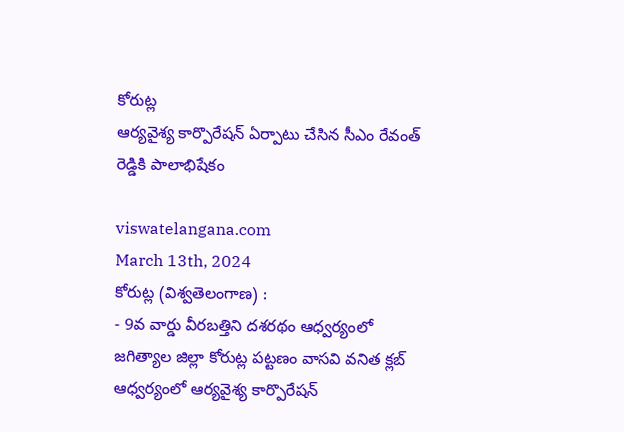కోరుట్ల
ఆర్యవైశ్య కార్పొరేషన్ ఏర్పాటు చేసిన సీఎం రేవంత్ రెడ్డికి పాలాభిషేకం

viswatelangana.com
March 13th, 2024
కోరుట్ల (విశ్వతెలంగాణ) :
- 9వ వార్డు వీరబత్తిని దశరథం ఆధ్వర్యంలో
జగిత్యాల జిల్లా కోరుట్ల పట్టణం వాసవి వనిత క్లబ్ ఆధ్వర్యంలో ఆర్యవైశ్య కార్పొరేషన్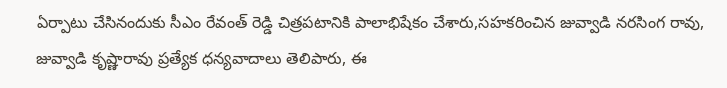ఏర్పాటు చేసినందుకు సీఎం రేవంత్ రెడ్డి చిత్రపటానికి పాలాభిషేకం చేశారు,సహకరించిన జువ్వాడి నరసింగ రావు, జువ్వాడి కృష్ణారావు ప్రత్యేక ధన్యవాదాలు తెలిపారు, ఈ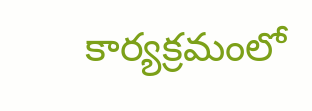కార్యక్రమంలో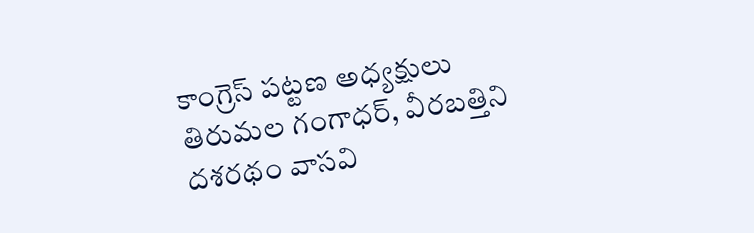కాంగ్రెస్ పట్టణ అధ్యక్షులు తిరుమల గంగాధర్, వీరబత్తిని దశరథం వాసవి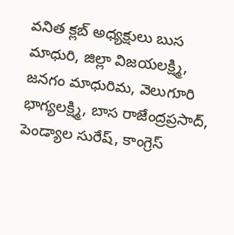వనిత క్లబ్ అధ్యక్షులు బుస మాధురి, జిల్లా విజయలక్ష్మి, జనగం మాధురిమ, వెలుగూరి భాగ్యలక్ష్మి, బాస రాజేంద్రప్రసాద్, పెండ్యాల సురేష్, కాంగ్రెస్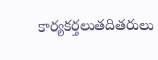కార్యకర్తలుతదితరులు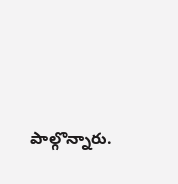పాల్గొన్నారు.